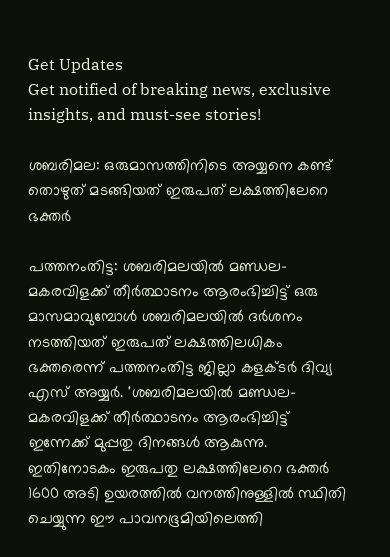Get Updates
Get notified of breaking news, exclusive insights, and must-see stories!

ശബരിമല: ഒരുമാസത്തിനിടെ അയ്യനെ കണ്ട് തൊഴുത് മടങ്ങിയത് ഇരുപത് ലക്ഷത്തിലേറെ ഭക്തർ

പത്തനംതിട്ട: ശബരിമലയിൽ മണ്ഡല-മകരവിളക്ക് തീർത്ഥാടനം ആരംഭിച്ചിട്ട് ഒരു മാസമാവുമ്പോള്‍ ശബരിമലയില്‍ ദർശനം നടത്തിയത് ഇരുപത് ലക്ഷത്തിലധികം ഭക്തരെന്ന് പത്തനംതിട്ട ജില്ലാ കളക്ടർ ദിവ്യ എസ് അയ്യർ. 'ശബരിമലയിൽ മണ്ഡല-മകരവിളക്ക് തീർത്ഥാടനം ആരംഭിച്ചിട്ട് ഇന്നേക്ക് മുപ്പതു ദിനങ്ങൾ ആകുന്നു. ഇതിനോടകം ഇരുപതു ലക്ഷത്തിലേറെ ഭക്തർ 1600 അടി ഉയരത്തിൽ വനത്തിനുള്ളിൽ സ്ഥിതി ചെയ്യുന്ന ഈ പാവനഭൂമിയിലെത്തി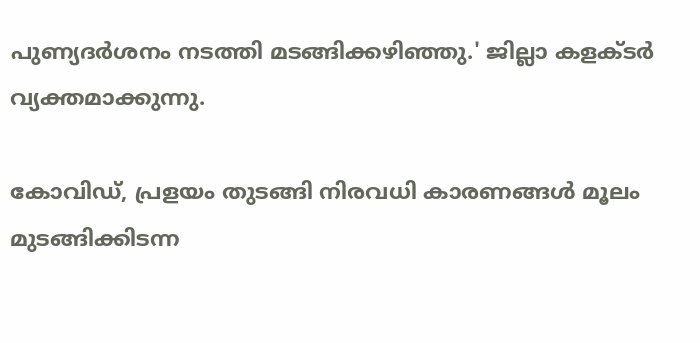പുണ്യദർശനം നടത്തി മടങ്ങിക്കഴിഞ്ഞു.' ജില്ലാ കളക്ടർ വ്യക്തമാക്കുന്നു.

കോവിഡ്, പ്രളയം തുടങ്ങി നിരവധി കാരണങ്ങൾ മൂലം മുടങ്ങിക്കിടന്ന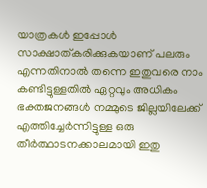യാത്രകൾ ഇപ്പോൾ സാക്ഷാത്കരിക്കുകയാണ് പലരും എന്നതിനാൽ തന്നെ ഇതുവരെ നാം കണ്ടിട്ടുള്ളതിൽ ഏറ്റവും അധികം ഭക്തജനങ്ങൾ നമ്മുടെ ജില്ലയിലേക്ക് എത്തിച്ചേർന്നിട്ടുള്ള ഒരു തീർത്ഥാടനക്കാലമായി ഇതു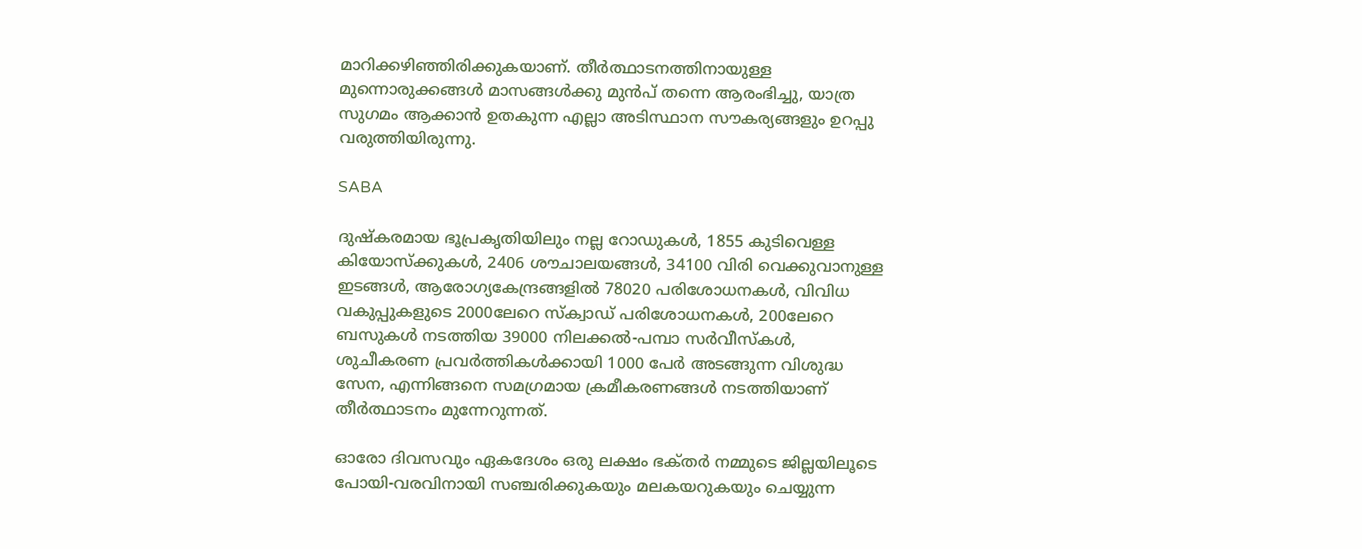മാറിക്കഴിഞ്ഞിരിക്കുകയാണ്. തീർത്ഥാടനത്തിനായുള്ള മുന്നൊരുക്കങ്ങൾ മാസങ്ങൾക്കു മുൻപ്‌ തന്നെ ആരംഭിച്ചു, യാത്ര സുഗമം ആക്കാൻ ഉതകുന്ന എല്ലാ അടിസ്ഥാന സൗകര്യങ്ങളും ഉറപ്പു വരുത്തിയിരുന്നു.

SABA

ദുഷ്കരമായ ഭൂപ്രകൃതിയിലും നല്ല റോഡുകൾ, 1855 കുടിവെള്ള കിയോസ്‌ക്കുകൾ, 2406 ശൗചാലയങ്ങൾ, 34100 വിരി വെക്കുവാനുള്ള ഇടങ്ങൾ, ആരോഗ്യകേന്ദ്രങ്ങളിൽ 78020 പരിശോധനകൾ, വിവിധ വകുപ്പുകളുടെ 2000ലേറെ സ്‌ക്വാഡ് പരിശോധനകൾ, 200ലേറെ ബസുകൾ നടത്തിയ 39000 നിലക്കൽ-പമ്പാ സർവീസ്കൾ, ശുചീകരണ പ്രവർത്തികൾക്കായി 1000 പേർ അടങ്ങുന്ന വിശുദ്ധ സേന, എന്നിങ്ങനെ സമഗ്രമായ ക്രമീകരണങ്ങൾ നടത്തിയാണ് തീർത്ഥാടനം മുന്നേറുന്നത്.

ഓരോ ദിവസവും ഏകദേശം ഒരു ലക്ഷം ഭക്‌തർ നമ്മുടെ ജില്ലയിലൂടെ പോയി-വരവിനായി സഞ്ചരിക്കുകയും മലകയറുകയും ചെയ്യുന്ന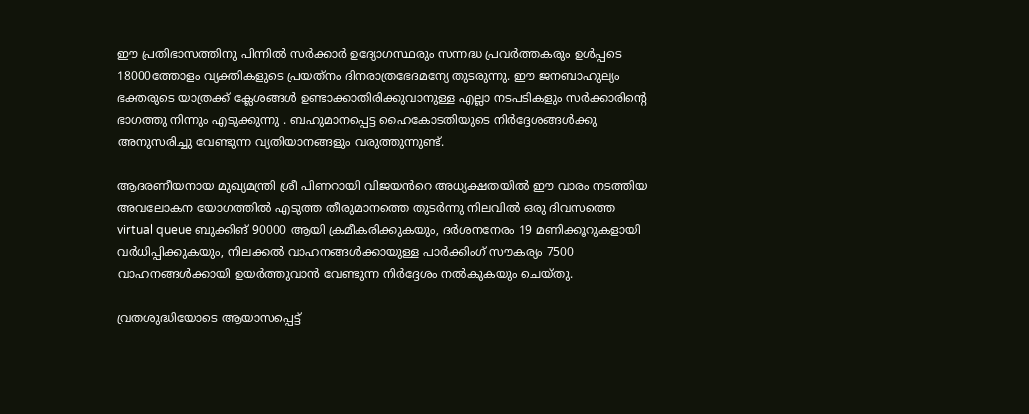ഈ പ്രതിഭാസത്തിനു പിന്നിൽ സർക്കാർ ഉദ്യോഗസ്ഥരും സന്നദ്ധ പ്രവർത്തകരും ഉൾപ്പടെ 18000ത്തോളം വ്യക്തികളുടെ പ്രയത്‌നം ദിനരാത്രഭേദമന്യേ തുടരുന്നു. ഈ ജനബാഹുല്യം ഭക്തരുടെ യാത്രക്ക് ക്ലേശങ്ങൾ ഉണ്ടാക്കാതിരിക്കുവാനുള്ള എല്ലാ നടപടികളും സർക്കാരിന്റെ ഭാഗത്തു നിന്നും എടുക്കുന്നു . ബഹുമാനപ്പെട്ട ഹൈകോടതിയുടെ നിർദ്ദേശങ്ങൾക്കു അനുസരിച്ചു വേണ്ടുന്ന വ്യതിയാനങ്ങളും വരുത്തുന്നുണ്ട്.

ആദരണീയനായ മുഖ്യമന്ത്രി ശ്രീ പിണറായി വിജയൻറെ അധ്യക്ഷതയിൽ ഈ വാരം നടത്തിയ അവലോകന യോഗത്തിൽ എടുത്ത തീരുമാനത്തെ തുടർന്നു നിലവിൽ ഒരു ദിവസത്തെ virtual queue ബുക്കിങ് 90000 ആയി ക്രമീകരിക്കുകയും, ദർശനനേരം 19 മണിക്കൂറുകളായി വർധിപ്പിക്കുകയും, നിലക്കൽ വാഹനങ്ങൾക്കായുള്ള പാർക്കിംഗ് സൗകര്യം 7500 വാഹനങ്ങൾക്കായി ഉയർത്തുവാൻ വേണ്ടുന്ന നിർദ്ദേശം നൽകുകയും ചെയ്തു.

വ്രതശുദ്ധിയോടെ ആയാസപ്പെട്ട്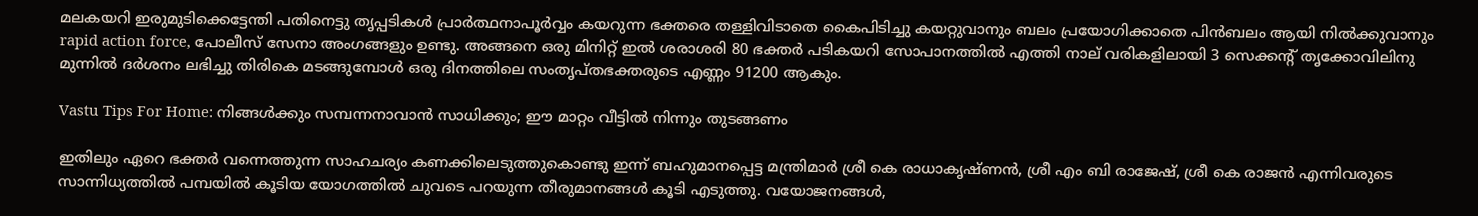മലകയറി ഇരുമുടിക്കെട്ടേന്തി പതിനെട്ടു തൃപ്പടികൾ പ്രാർത്ഥനാപൂർവ്വം കയറുന്ന ഭക്തരെ തള്ളിവിടാതെ കൈപിടിച്ചു കയറ്റുവാനും ബലം പ്രയോഗിക്കാതെ പിൻബലം ആയി നിൽക്കുവാനും rapid action force, പോലീസ് സേനാ അംഗങ്ങളും ഉണ്ടു. അങ്ങനെ ഒരു മിനിറ്റ് ഇൽ ശരാശരി 80 ഭക്തർ പടികയറി സോപാനത്തിൽ എത്തി നാല് വരികളിലായി 3 സെക്കന്റ് തൃക്കോവിലിനു മുന്നിൽ ദർശനം ലഭിച്ചു തിരികെ മടങ്ങുമ്പോൾ ഒരു ദിനത്തിലെ സംതൃപ്തഭക്തരുടെ എണ്ണം 91200 ആകും.

Vastu Tips For Home: നിങ്ങള്‍ക്കും സമ്പന്നനാവാന്‍ സാധിക്കും; ഈ മാറ്റം വീട്ടില്‍ നിന്നും തുടങ്ങണം

ഇതിലും ഏറെ ഭക്തർ വന്നെത്തുന്ന സാഹചര്യം കണക്കിലെടുത്തുകൊണ്ടു ഇന്ന് ബഹുമാനപ്പെട്ട മന്ത്രിമാർ ശ്രീ കെ രാധാകൃഷ്ണൻ, ശ്രീ എം ബി രാജേഷ്, ശ്രീ കെ രാജൻ എന്നിവരുടെ സാന്നിധ്യത്തിൽ പമ്പയിൽ കൂടിയ യോഗത്തിൽ ചുവടെ പറയുന്ന തീരുമാനങ്ങൾ കൂടി എടുത്തു. വയോജനങ്ങൾ,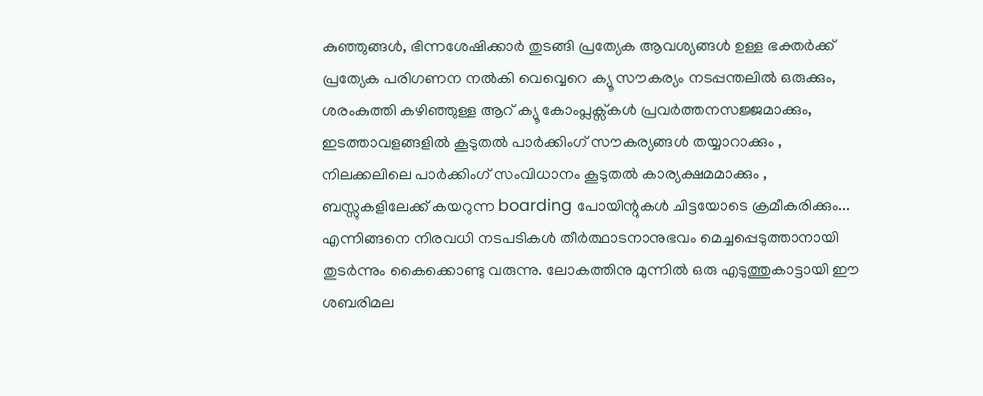കുഞ്ഞുങ്ങൾ, ഭിന്നശേഷിക്കാർ തുടങ്ങി പ്രത്യേക ആവശ്യങ്ങൾ ഉള്ള ഭക്തർക്ക് പ്രത്യേക പരിഗണന നൽകി വെവ്വെറെ ക്യൂ സൗകര്യം നടപ്പന്തലിൽ ഒരുക്കും, ശരംകുത്തി കഴിഞ്ഞുള്ള ആറ് ക്യൂ കോംപ്ലക്സ്കൾ പ്രവർത്തനസജ്ജമാക്കും, ഇടത്താവളങ്ങളിൽ കൂടുതൽ പാർക്കിംഗ് സൗകര്യങ്ങൾ തയ്യാറാക്കും , നിലക്കലിലെ പാർക്കിംഗ് സംവിധാനം കൂടുതൽ കാര്യക്ഷമമാക്കും , ബസ്സുകളിലേക്ക് കയറുന്ന boarding പോയിന്റുകൾ ചിട്ടയോടെ ക്രമീകരിക്കും... എന്നിങ്ങനെ നിരവധി നടപടികൾ തീർത്ഥാടനാനുഭവം മെച്ചപ്പെടുത്താനായി തുടർന്നും കൈക്കൊണ്ടു വരുന്നു. ലോകത്തിനു മുന്നിൽ ഒരു എടുത്തുകാട്ടായി ഈ ശബരിമല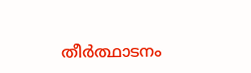തീർത്ഥാടനം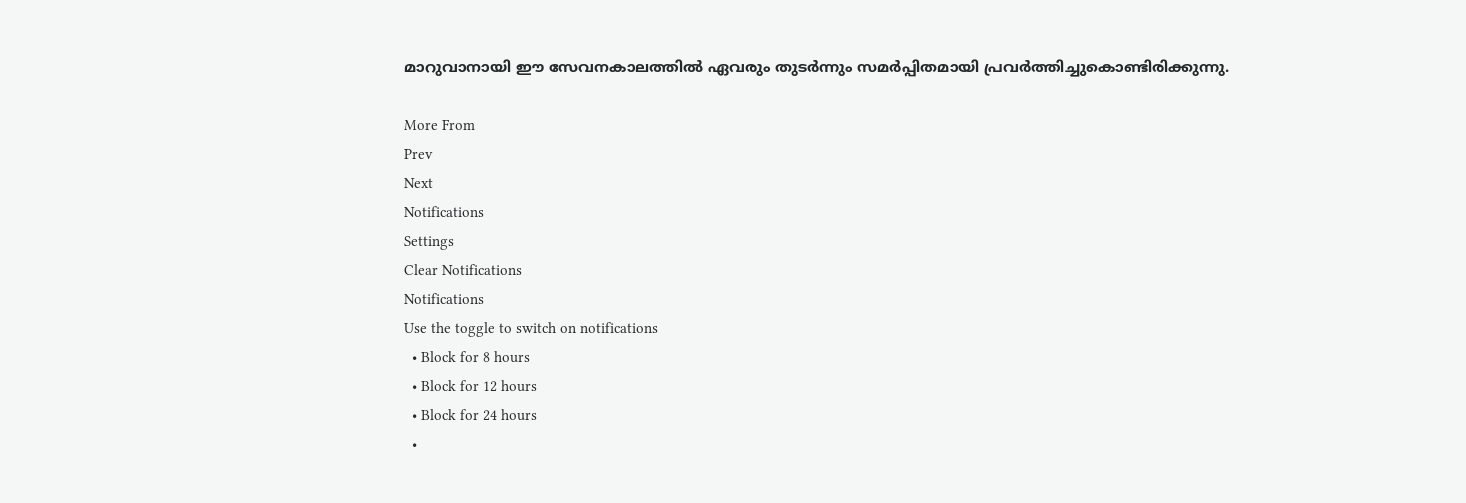മാറുവാനായി ഈ സേവനകാലത്തിൽ ഏവരും തുടർന്നും സമർപ്പിതമായി പ്രവർത്തിച്ചുകൊണ്ടിരിക്കുന്നു.

More From
Prev
Next
Notifications
Settings
Clear Notifications
Notifications
Use the toggle to switch on notifications
  • Block for 8 hours
  • Block for 12 hours
  • Block for 24 hours
  •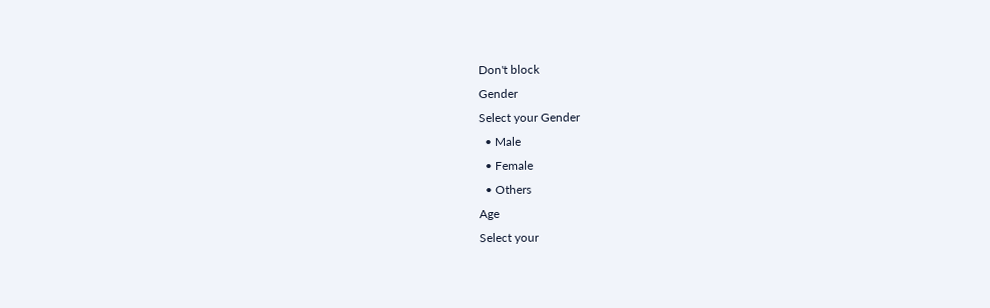Don't block
Gender
Select your Gender
  • Male
  • Female
  • Others
Age
Select your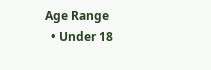Age Range
  • Under 18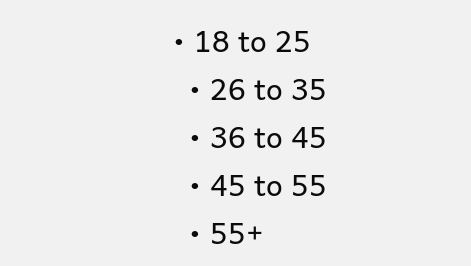• 18 to 25
  • 26 to 35
  • 36 to 45
  • 45 to 55
  • 55+